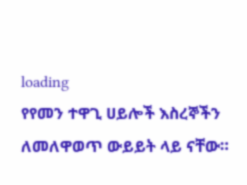loading
የየመን ተዋጊ ሀይሎች እስረኞችን ለመለዋወጥ ውይይት ላይ ናቸው።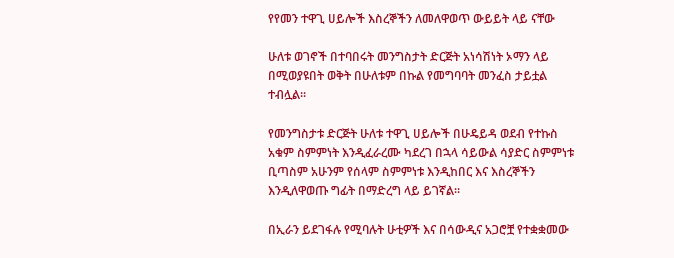የየመን ተዋጊ ሀይሎች እስረኞችን ለመለዋወጥ ውይይት ላይ ናቸው

ሁለቱ ወገኖች በተባበሩት መንግስታት ድርጅት አነሳሽነት ኦማን ላይ በሚወያዩበት ወቅት በሁለቱም በኩል የመግባባት መንፈስ ታይቷል ተብሏል፡፡

የመንግስታቱ ድርጅት ሁለቱ ተዋጊ ሀይሎች በሁዴይዳ ወደብ የተኩስ አቁም ስምምነት እንዲፈራረሙ ካደረገ በኋላ ሳይውል ሳያድር ስምምነቱ ቢጣስም አሁንም የሰላም ስምምነቱ እንዲከበር እና እስረኞችን እንዲለዋወጡ ግፊት በማድረግ ላይ ይገኛል፡፡

በኢራን ይደገፋሉ የሚባሉት ሁቲዎች እና በሳውዲና አጋሮቿ የተቋቋመው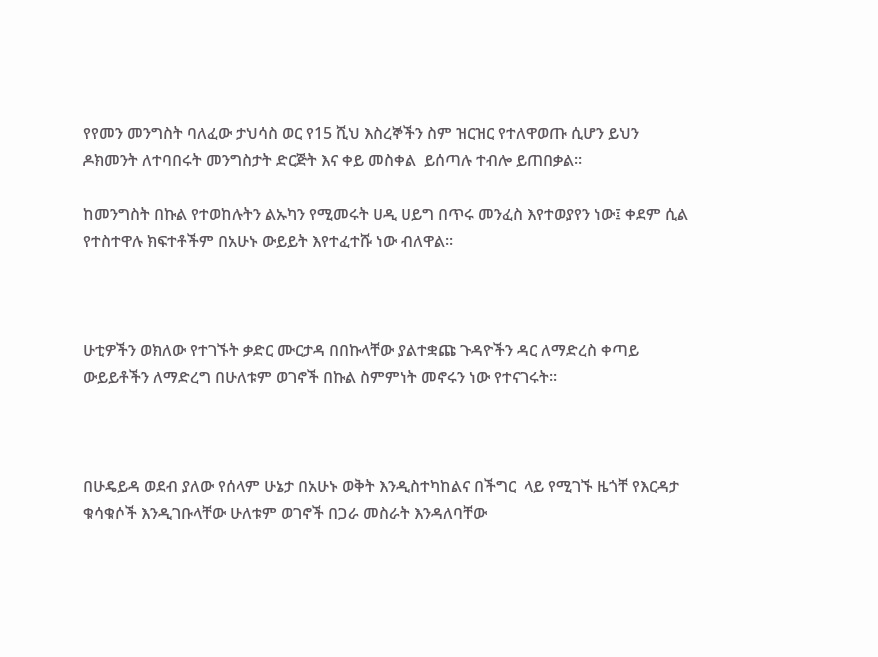የየመን መንግስት ባለፈው ታህሳስ ወር የ15 ሺህ እስረኞችን ስም ዝርዝር የተለዋወጡ ሲሆን ይህን ዶክመንት ለተባበሩት መንግስታት ድርጅት እና ቀይ መስቀል  ይሰጣሉ ተብሎ ይጠበቃል፡፡

ከመንግስት በኩል የተወከሉትን ልኡካን የሚመሩት ሀዲ ሀይግ በጥሩ መንፈስ እየተወያየን ነው፤ ቀደም ሲል የተስተዋሉ ክፍተቶችም በአሁኑ ውይይት እየተፈተሹ ነው ብለዋል፡፡



ሁቲዎችን ወክለው የተገኙት ቃድር ሙርታዳ በበኩላቸው ያልተቋጩ ጉዳዮችን ዳር ለማድረስ ቀጣይ ውይይቶችን ለማድረግ በሁለቱም ወገኖች በኩል ስምምነት መኖሩን ነው የተናገሩት፡፡



በሁዴይዳ ወደብ ያለው የሰላም ሁኔታ በአሁኑ ወቅት እንዲስተካከልና በችግር  ላይ የሚገኙ ዜጎቸ የእርዳታ ቁሳቁሶች እንዲገቡላቸው ሁለቱም ወገኖች በጋራ መስራት እንዳለባቸው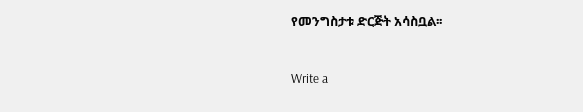የመንግስታቱ ድርጅት አሳስቧል፡፡



Write a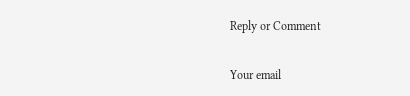Reply or Comment

Your email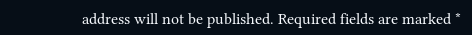address will not be published. Required fields are marked *